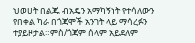ህወሀት በልጁ ብአዴን አማካኝነት የተሳለውን የበቀል ካራ በጎጃሞች አንገት ላይ ማሳረፉን ተያይዞታል።ምስ/ጎጃም ሰላም አይደለም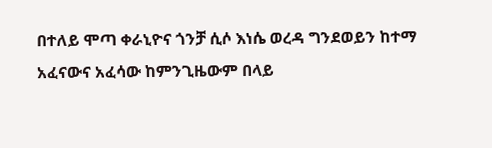በተለይ ሞጣ ቀራኒዮና ጎንቻ ሲሶ እነሴ ወረዳ ግንደወይን ከተማ አፈናውና አፈሳው ከምንጊዜውም በላይ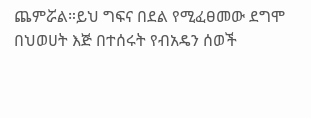ጨምሯል።ይህ ግፍና በደል የሚፈፀመው ደግሞ በህወሀት እጅ በተሰሩት የብአዴን ሰወች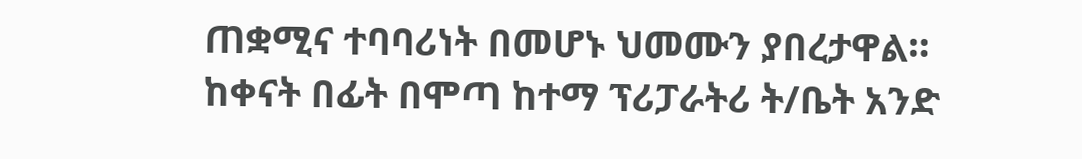ጠቋሚና ተባባሪነት በመሆኑ ህመሙን ያበረታዋል። ከቀናት በፊት በሞጣ ከተማ ፕሪፓራትሪ ት/ቤት አንድ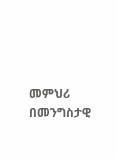መምህሪ በመንግስታዊ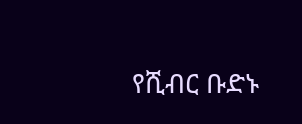የሺብር ቡድኑ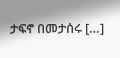ታፍኖ በመታሰሩ […]